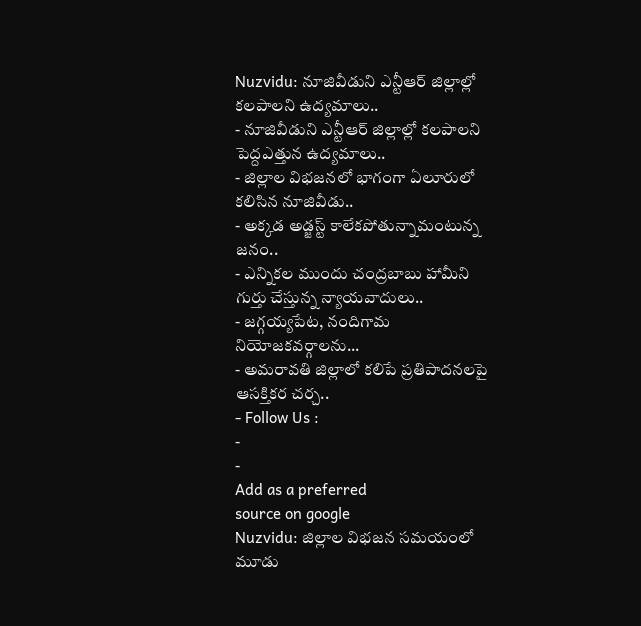Nuzvidu: నూజివీడుని ఎన్టీఆర్ జిల్లాల్లో కలపాలని ఉద్యమాలు..
- నూజివీడుని ఎన్టీఆర్ జిల్లాల్లో కలపాలని పెద్దఎత్తున ఉద్యమాలు..
- జిల్లాల విభజనలో భాగంగా ఏలూరులో కలిసిన నూజివీడు..
- అక్కడ అడ్జస్ట్ కాలేకపోతున్నామంటున్న జనం..
- ఎన్నికల ముందు చంద్రబాబు హామీని గుర్తు చేస్తున్న న్యాయవాదులు..
- జగ్గయ్యపేట, నందిగామ నియోజకవర్గాలను...
- అమరావతి జిల్లాలో కలిపే ప్రతిపాదనలపై ఆసక్తికర చర్చ..
- Follow Us :
-
-
Add as a preferred
source on google
Nuzvidu: జిల్లాల విభజన సమయంలో మూడు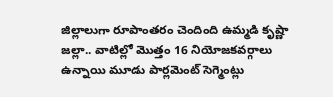జిల్లాలుగా రూపాంతరం చెందింది ఉమ్మడి కృష్ణా జల్లా.. వాటిల్లో మొత్తం 16 నియోజకవర్గాలు ఉన్నాయి మూడు పార్లమెంట్ సెగ్మెంట్లు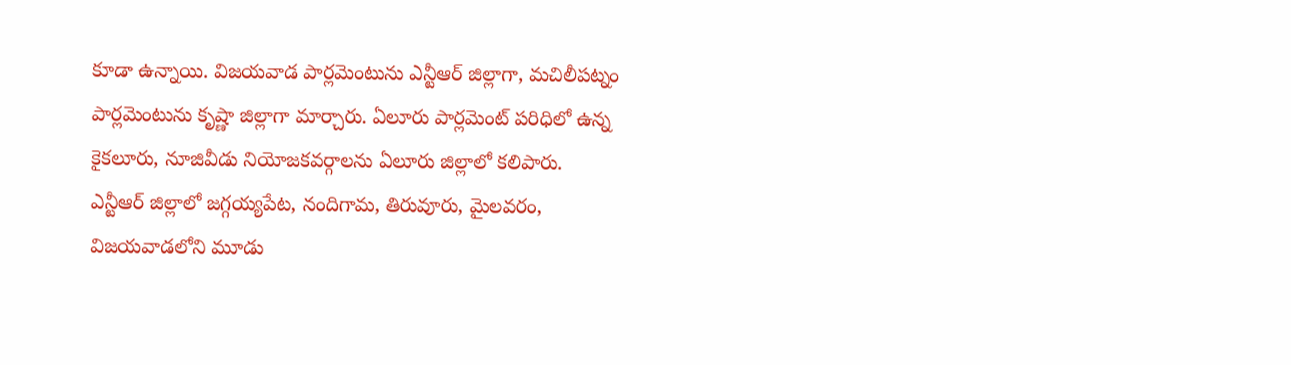కూడా ఉన్నాయి. విజయవాడ పార్లమెంటును ఎన్టీఆర్ జిల్లాగా, మచిలీపట్నం పార్లమెంటును కృష్ణా జిల్లాగా మార్చారు. ఏలూరు పార్లమెంట్ పరిధిలో ఉన్న కైకలూరు, నూజివీడు నియోజకవర్గాలను ఏలూరు జిల్లాలో కలిపారు. ఎన్టీఆర్ జిల్లాలో జగ్గయ్యపేట, నందిగామ, తిరువూరు, మైలవరం, విజయవాడలోని మూడు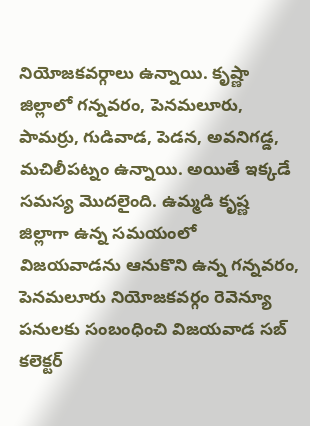నియోజకవర్గాలు ఉన్నాయి. కృష్ణా జిల్లాలో గన్నవరం, పెనమలూరు, పామర్రు, గుడివాడ, పెడన, అవనిగడ్డ, మచిలీపట్నం ఉన్నాయి. అయితే ఇక్కడే సమస్య మొదలైంది. ఉమ్మడి కృష్ణ జిల్లాగా ఉన్న సమయంలో విజయవాడను ఆనుకొని ఉన్న గన్నవరం, పెనమలూరు నియోజకవర్గం రెవెన్యూ పనులకు సంబంధించి విజయవాడ సబ్ కలెక్టర్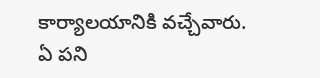కార్యాలయానికి వచ్చేవారు. ఏ పని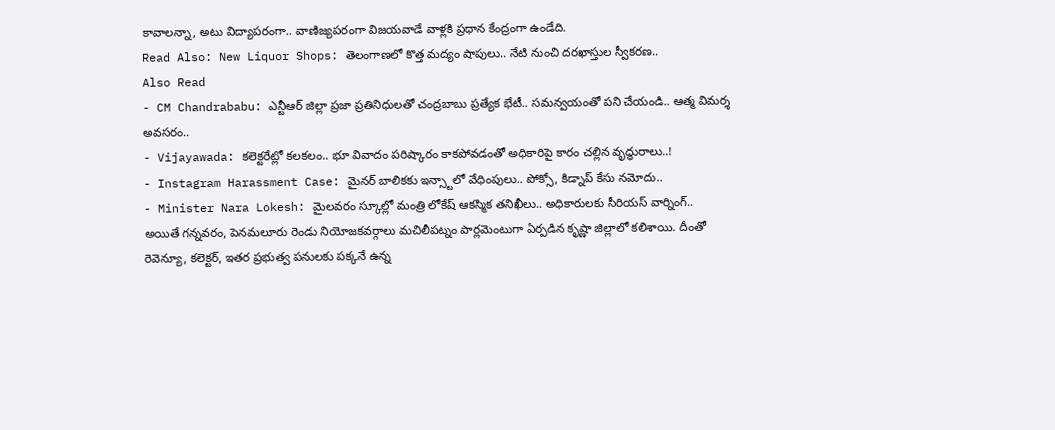కావాలన్నా, అటు విద్యాపరంగా.. వాణిజ్యపరంగా విజయవాడే వాళ్లకి ప్రధాన కేంద్రంగా ఉండేది.
Read Also: New Liquor Shops: తెలంగాణలో కొత్త మద్యం షాపులు.. నేటి నుంచి దరఖాస్తుల స్వీకరణ..
Also Read
- CM Chandrababu: ఎన్టీఆర్ జిల్లా ప్రజా ప్రతినిధులతో చంద్రబాబు ప్రత్యేక భేటీ.. సమన్వయంతో పని చేయండి.. ఆత్మ విమర్శ అవసరం..
- Vijayawada: కలెక్టరేట్లో కలకలం.. భూ వివాదం పరిష్కారం కాకపోవడంతో అధికారిపై కారం చల్లిన వృద్ధురాలు..!
- Instagram Harassment Case: మైనర్ బాలికకు ఇన్స్టాలో వేధింపులు.. పోక్సో, కిడ్నాప్ కేసు నమోదు..
- Minister Nara Lokesh: మైలవరం స్కూల్లో మంత్రి లోకేష్ ఆకస్మిక తనిఖీలు.. అధికారులకు సీరియస్ వార్నింగ్..
అయితే గన్నవరం, పెనమలూరు రెండు నియోజకవర్గాలు మచిలీపట్నం పార్లమెంటుగా ఏర్పడిన కృష్ణా జిల్లాలో కలిశాయి. దీంతో రెవెన్యూ, కలెక్టర్, ఇతర ప్రభుత్వ పనులకు పక్కనే ఉన్న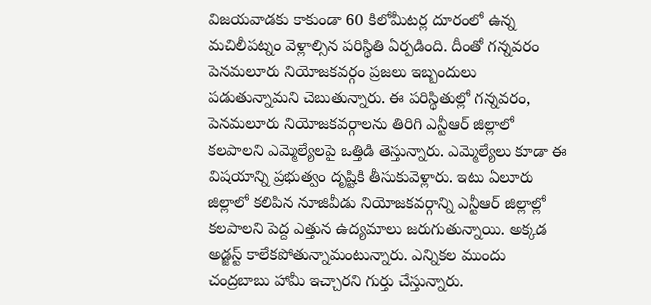విజయవాడకు కాకుండా 60 కిలోమీటర్ల దూరంలో ఉన్న మచిలీపట్నం వెళ్లాల్సిన పరిస్థితి ఏర్పడింది. దీంతో గన్నవరం పెనమలూరు నియోజకవర్గం ప్రజలు ఇబ్బందులు పడుతున్నామని చెబుతున్నారు. ఈ పరిస్థితుల్లో గన్నవరం, పెనమలూరు నియోజకవర్గాలను తిరిగి ఎన్టీఆర్ జిల్లాలో కలపాలని ఎమ్మెల్యేలపై ఒత్తిడి తెస్తున్నారు. ఎమ్మెల్యేలు కూడా ఈ విషయాన్ని ప్రభుత్వం దృష్టికి తీసుకువెళ్లారు. ఇటు ఏలూరు జిల్లాలో కలిపిన నూజివీడు నియోజకవర్గాన్ని ఎన్టీఆర్ జిల్లాల్లో కలపాలని పెద్ద ఎత్తున ఉద్యమాలు జరుగుతున్నాయి. అక్కడ అడ్జస్ట్ కాలేకపోతున్నామంటున్నారు. ఎన్నికల ముందు చంద్రబాబు హామీ ఇచ్చారని గుర్తు చేస్తున్నారు.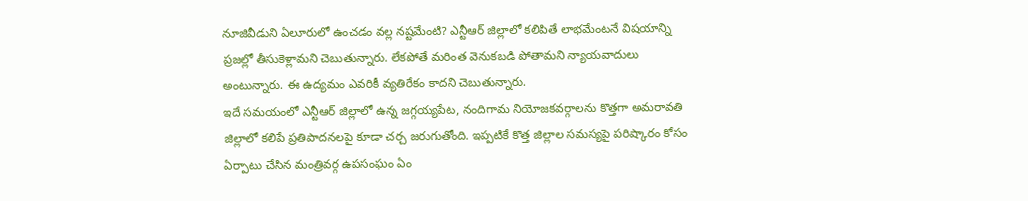నూజివీడుని ఏలూరులో ఉంచడం వల్ల నష్టమేంటి? ఎన్టీఆర్ జిల్లాలో కలిపితే లాభమేంటనే విషయాన్ని ప్రజల్లో తీసుకెళ్లామని చెబుతున్నారు. లేకపోతే మరింత వెనుకబడి పోతామని న్యాయవాదులు అంటున్నారు. ఈ ఉద్యమం ఎవరికీ వ్యతిరేకం కాదని చెబుతున్నారు.
ఇదే సమయంలో ఎన్టీఆర్ జిల్లాలో ఉన్న జగ్గయ్యపేట, నందిగామ నియోజకవర్గాలను కొత్తగా అమరావతి జిల్లాలో కలిపే ప్రతిపాదనలపై కూడా చర్చ జరుగుతోంది. ఇప్పటికే కొత్త జిల్లాల సమస్యపై పరిష్కారం కోసం ఏర్పాటు చేసిన మంత్రివర్గ ఉపసంఘం ఏం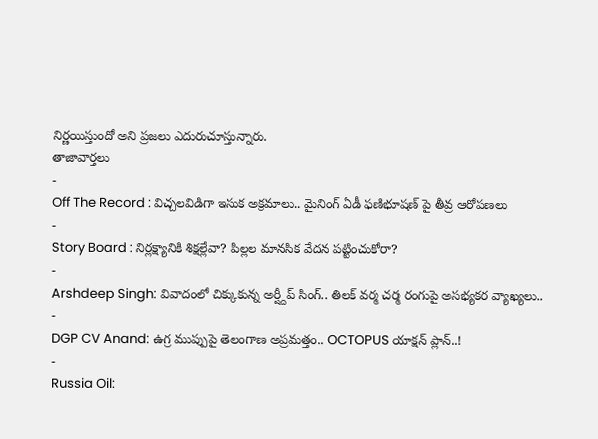నిర్ణయిస్తుందో అని ప్రజలు ఎదురుచూస్తున్నారు.
తాజావార్తలు
-
Off The Record : విచ్చలవిడిగా ఇసుక అక్రమాలు.. మైనింగ్ ఏడీ ఫణిభూషణ్ పై తీవ్ర ఆరోపణలు
-
Story Board : నిర్లక్ష్యానికి శిక్షల్లేవా? పిల్లల మానసిక వేదన పట్టించుకోరా?
-
Arshdeep Singh: వివాదంలో చిక్కుకున్న అర్ష్దీప్ సింగ్.. తిలక్ వర్మ చర్మ రంగుపై అసభ్యకర వ్యాఖ్యలు..
-
DGP CV Anand: ఉగ్ర ముప్పుపై తెలంగాణ అప్రమత్తం.. OCTOPUS యాక్షన్ ప్లాన్..!
-
Russia Oil: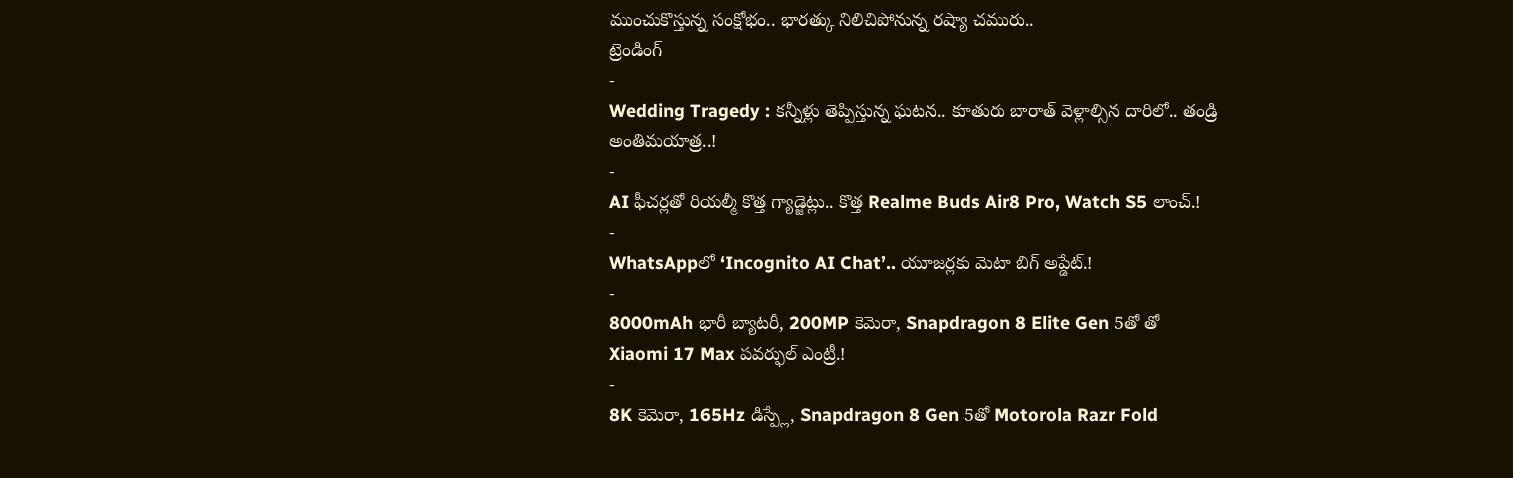ముంచుకొస్తున్న సంక్షోభం.. భారత్కు నిలిచిపోనున్న రష్యా చమురు..
ట్రెండింగ్
-
Wedding Tragedy : కన్నీళ్లు తెప్పిస్తున్న ఘటన.. కూతురు బారాత్ వెళ్లాల్సిన దారిలో.. తండ్రి అంతిమయాత్ర..!
-
AI ఫీచర్లతో రియల్మీ కొత్త గ్యాడ్జెట్లు.. కొత్త Realme Buds Air8 Pro, Watch S5 లాంచ్.!
-
WhatsAppలో ‘Incognito AI Chat’.. యూజర్లకు మెటా బిగ్ అప్డేట్.!
-
8000mAh భారీ బ్యాటరీ, 200MP కెమెరా, Snapdragon 8 Elite Gen 5తో తో Xiaomi 17 Max పవర్ఫుల్ ఎంట్రీ.!
-
8K కెమెరా, 165Hz డిస్ప్లే, Snapdragon 8 Gen 5తో Motorola Razr Fold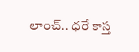లాంచ్.. ధరే కాస్త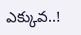ఎక్కువ..!